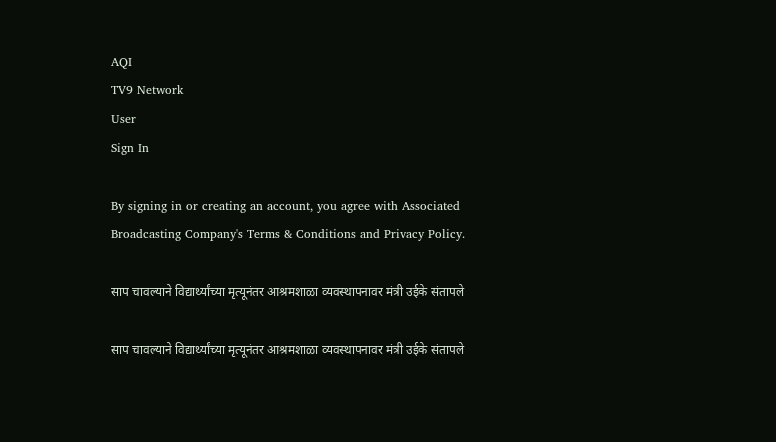AQI
TV9 Network
User
Sign In

By signing in or creating an account, you agree with Associated Broadcasting Company's Terms & Conditions and Privacy Policy.

साप चावल्याने विद्यार्थ्यांच्या मृत्यूनंतर आश्रमशाळा व्यवस्थापनावर मंत्री उईके संतापले

साप चावल्याने विद्यार्थ्यांच्या मृत्यूनंतर आश्रमशाळा व्यवस्थापनावर मंत्री उईके संतापले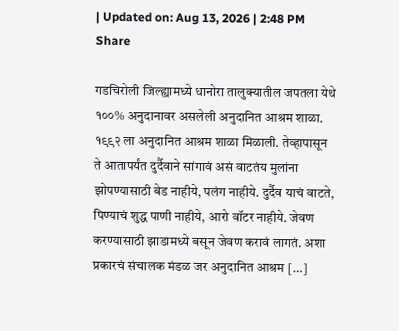| Updated on: Aug 13, 2026 | 2:48 PM
Share

गडचिरोली जिल्ह्यामध्ये धानोरा तालुक्यातील जपतला येथे १००% अनुदानावर असलेली अनुदानित आश्रम शाळा. १९९२ ला अनुदानित आश्रम शाळा मिळाली. तेव्हापासून ते आतापर्यंत दुर्दैवाने सांगावं असं वाटतंय मुलांना झोपण्यासाठी बेड नाहीये, पलंग नाहीये. दुर्दैव याचं वाटते, पिण्याचं शुद्ध पाणी नाहीये, आरो वॉटर नाहीये. जेवण करण्यासाठी झाडामध्ये बसून जेवण करावं लागतं. अशा प्रकारचं संचालक मंडळ जर अनुदानित आश्रम […]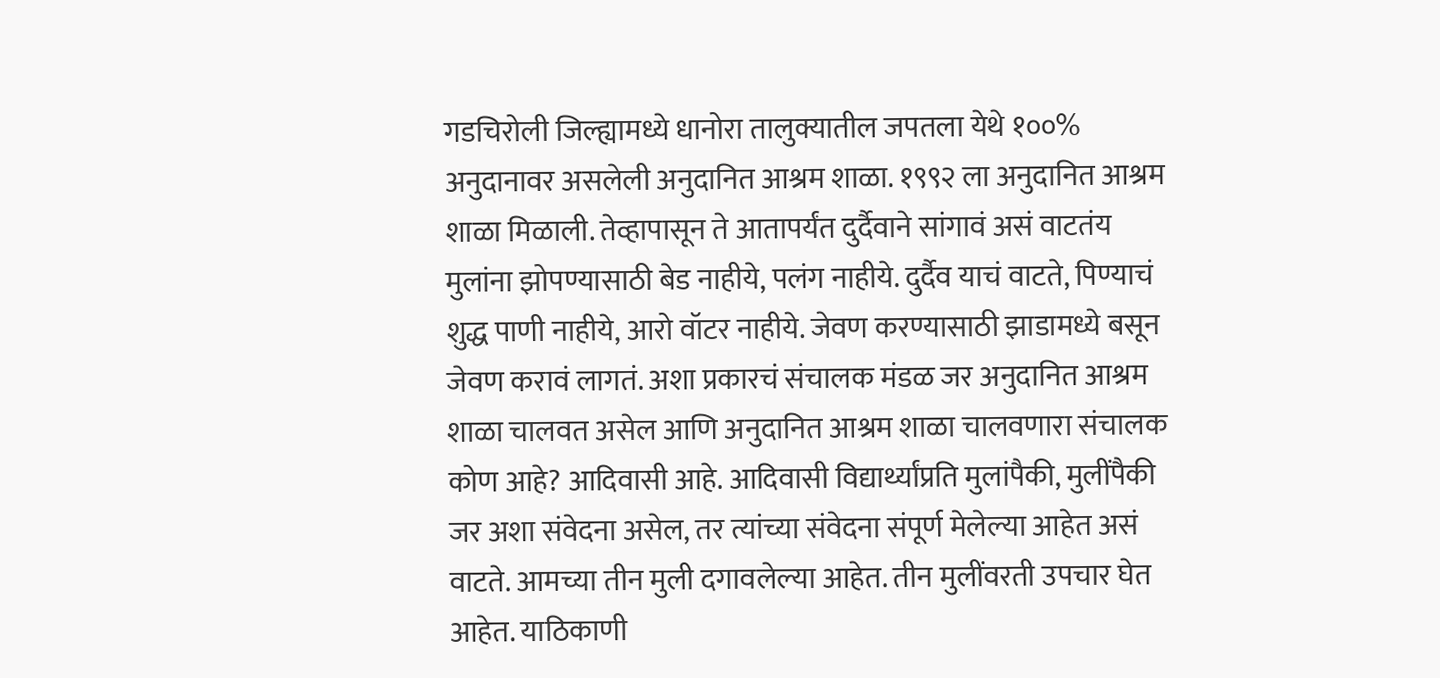गडचिरोली जिल्ह्यामध्ये धानोरा तालुक्यातील जपतला येथे १००% अनुदानावर असलेली अनुदानित आश्रम शाळा. १९९२ ला अनुदानित आश्रम शाळा मिळाली. तेव्हापासून ते आतापर्यंत दुर्दैवाने सांगावं असं वाटतंय मुलांना झोपण्यासाठी बेड नाहीये, पलंग नाहीये. दुर्दैव याचं वाटते, पिण्याचं शुद्ध पाणी नाहीये, आरो वॉटर नाहीये. जेवण करण्यासाठी झाडामध्ये बसून जेवण करावं लागतं. अशा प्रकारचं संचालक मंडळ जर अनुदानित आश्रम शाळा चालवत असेल आणि अनुदानित आश्रम शाळा चालवणारा संचालक कोण आहे? आदिवासी आहे. आदिवासी विद्यार्थ्यांप्रति मुलांपैकी, मुलींपैकी जर अशा संवेदना असेल, तर त्यांच्या संवेदना संपूर्ण मेलेल्या आहेत असं वाटते. आमच्या तीन मुली दगावलेल्या आहेत. तीन मुलींवरती उपचार घेत आहेत. याठिकाणी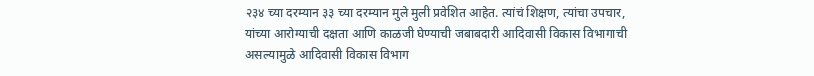२३४ च्या दरम्यान ३३ च्या दरम्यान मुले मुली प्रवेशित आहेत. त्यांचं शिक्षण, त्यांचा उपचार, यांच्या आरोग्याची दक्षता आणि काळजी घेण्याची जबाबदारी आदिवासी विकास विभागाची असल्यामुळे आदिवासी विकास विभाग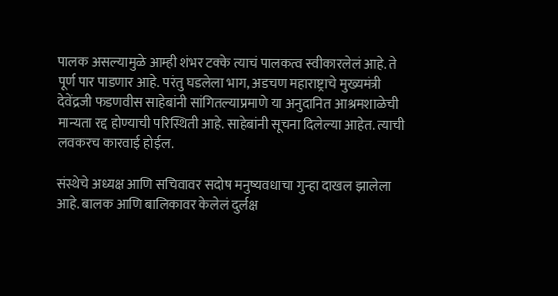पालक असल्यामुळे आम्ही शंभर टक्के त्याचं पालकत्व स्वीकारलेलं आहे. ते पूर्ण पार पाडणार आहे. परंतु घडलेला भाग, अडचण महाराष्ट्राचे मुख्यमंत्री देवेंद्रजी फडणवीस साहेबांनी सांगितल्याप्रमाणे या अनुदानित आश्रमशाळेची मान्यता रद्द होण्याची परिस्थिती आहे. साहेबांनी सूचना दिलेल्या आहेत. त्याची लवकरच कारवाई होईल.

संस्थेचे अध्यक्ष आणि सचिवावर सदोष मनुष्यवधाचा गुन्हा दाखल झालेला आहे. बालक आणि बालिकावर केलेलं दुर्लक्ष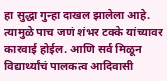हा सुद्धा गुन्हा दाखल झालेला आहे. त्यामुळे पाच जणं शंभर टक्के यांच्यावर कारवाई होईल. आणि सर्व मिळून विद्यार्थ्यांचं पालकत्व आदिवासी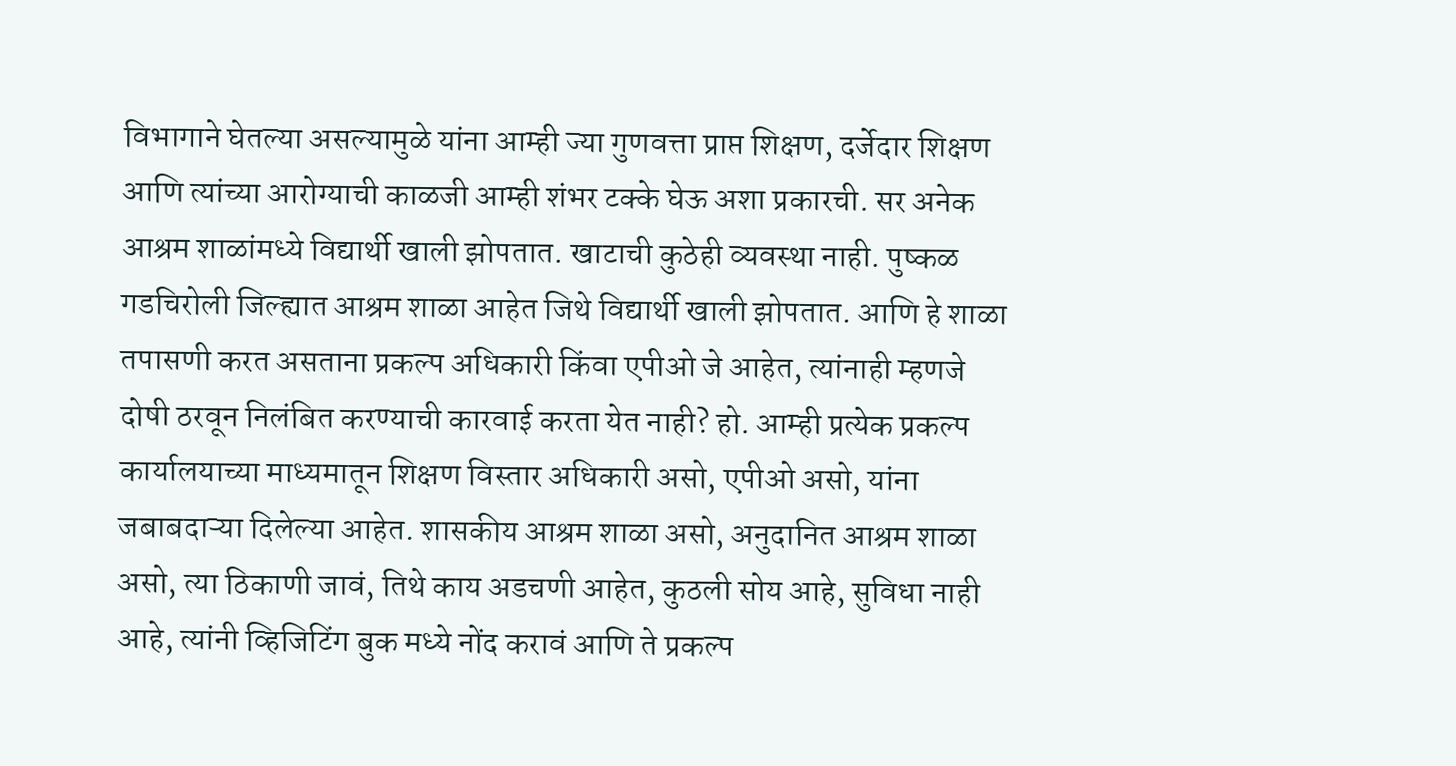विभागाने घेतल्या असल्यामुळे यांना आम्ही ज्या गुणवत्ता प्राप्त शिक्षण, दर्जेदार शिक्षण आणि त्यांच्या आरोग्याची काळजी आम्ही शंभर टक्के घेऊ अशा प्रकारची. सर अनेक आश्रम शाळांमध्ये विद्यार्थी खाली झोपतात. खाटाची कुठेही व्यवस्था नाही. पुष्कळ गडचिरोली जिल्ह्यात आश्रम शाळा आहेत जिथे विद्यार्थी खाली झोपतात. आणि हे शाळा तपासणी करत असताना प्रकल्प अधिकारी किंवा एपीओ जे आहेत, त्यांनाही म्हणजे दोषी ठरवून निलंबित करण्याची कारवाई करता येत नाही? हो. आम्ही प्रत्येक प्रकल्प कार्यालयाच्या माध्यमातून शिक्षण विस्तार अधिकारी असो, एपीओ असो, यांना जबाबदाऱ्या दिलेल्या आहेत. शासकीय आश्रम शाळा असो, अनुदानित आश्रम शाळा असो, त्या ठिकाणी जावं, तिथे काय अडचणी आहेत, कुठली सोय आहे, सुविधा नाही आहे, त्यांनी व्हिजिटिंग बुक मध्ये नोंद करावं आणि ते प्रकल्प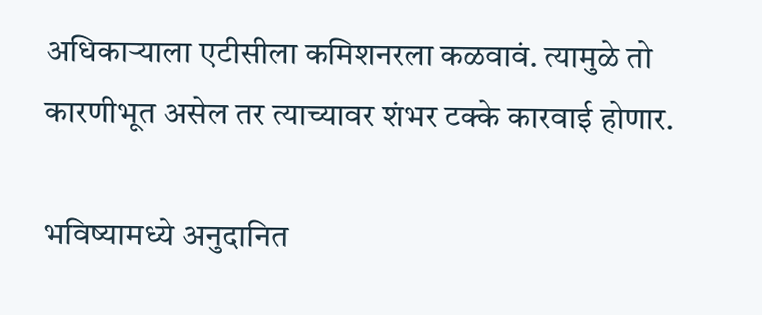अधिकाऱ्याला एटीसीला कमिशनरला कळवावं. त्यामुळे तो कारणीभूत असेल तर त्याच्यावर शंभर टक्के कारवाई होणार.

भविष्यामध्ये अनुदानित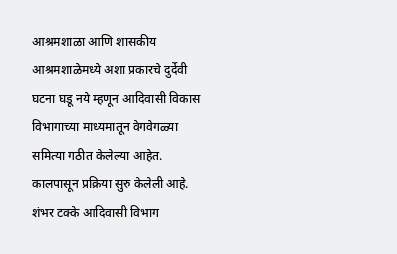आश्रमशाळा आणि शासकीय आश्रमशाळेमध्ये अशा प्रकारचे दुर्देवी घटना घडू नये म्हणून आदिवासी विकास विभागाच्या माध्यमातून वेगवेगळ्या समित्या गठीत केलेल्या आहेत. कालपासून प्रक्रिया सुरु केलेली आहे. शंभर टक्के आदिवासी विभाग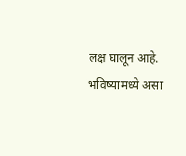लक्ष घालून आहे. भविष्यामध्ये असा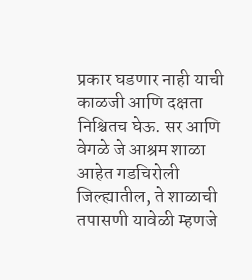प्रकार घडणार नाही याची काळजी आणि दक्षता निश्चितच घेऊ. सर आणि वेगळे जे आश्रम शाळा आहेत गडचिरोली जिल्ह्यातील, ते शाळाची तपासणी यावेळी म्हणजे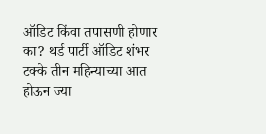ऑडिट किंवा तपासणी होणार का? थर्ड पार्टी ऑडिट शंभर टक्के तीन महिन्याच्या आत होऊन ज्या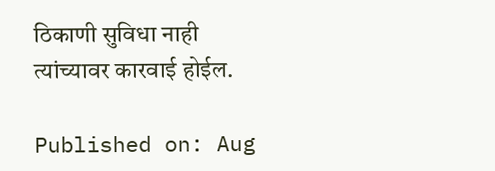ठिकाणी सुविधा नाही त्यांच्यावर कारवाई होईल.

Published on: Aug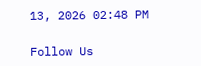13, 2026 02:48 PM

Follow Us